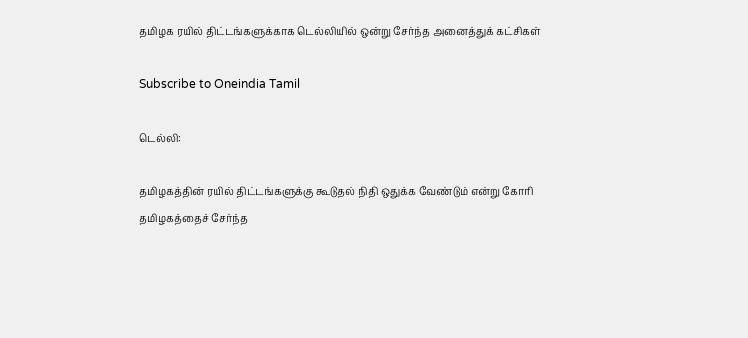தமிழக ரயில் திட்டங்களுக்காக டெல்லியில் ஒன்று சேர்ந்த அனைத்துக் கட்சிகள்

Subscribe to Oneindia Tamil

டெல்லி:

தமிழகத்தின் ரயில் திட்டங்களுக்கு கூடுதல் நிதி ஒதுக்க வேண்டும் என்று கோரி தமிழகத்தைச் சேர்ந்த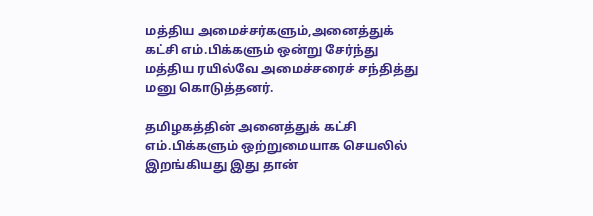மத்திய அமைச்சர்களும்,அனைத்துக் கட்சி எம்.பிக்களும் ஒன்று சேர்ந்து மத்திய ரயில்வே அமைச்சரைச் சந்தித்து மனு கொடுத்தனர்.

தமிழகத்தின் அனைத்துக் கட்சி எம்.பிக்களும் ஒற்றுமையாக செயலில் இறங்கியது இது தான்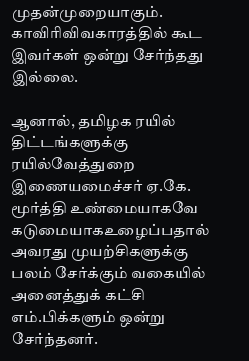முதன்முறையாகும். காவிரிவிவகாரத்தில் கூட இவர்கள் ஒன்று சேர்ந்தது இல்லை.

ஆனால், தமிழக ரயில் திட்டங்களுக்கு ரயில்வேத்துறை இணையமைச்சர் ஏ.கே. மூர்த்தி உண்மையாகவே கடுமையாகஉழைப்பதால் அவரது முயற்சிகளுக்கு பலம் சேர்க்கும் வகையில் அனைத்துக் கட்சி எம்.பிக்களும் ஒன்று சேர்ந்தனர்.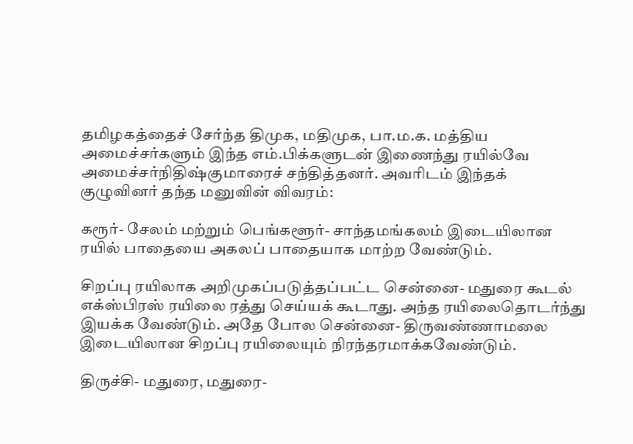தமிழகத்தைச் சேர்ந்த திமுக, மதிமுக, பா.ம.க. மத்திய அமைச்சர்களும் இந்த எம்.பிக்களுடன் இணைந்து ரயில்வே அமைச்சர்நிதிஷ்குமாரைச் சந்தித்தனர். அவரிடம் இந்தக் குழுவினர் தந்த மனுவின் விவரம்:

கரூர்- சேலம் மற்றும் பெங்களூர்- சாந்தமங்கலம் இடையிலான ரயில் பாதையை அகலப் பாதையாக மாற்ற வேண்டும்.

சிறப்பு ரயிலாக அறிமுகப்படுத்தப்பட்ட சென்னை- மதுரை கூடல் எக்ஸ்பிரஸ் ரயிலை ரத்து செய்யக் கூடாது. அந்த ரயிலைதொடர்ந்து இயக்க வேண்டும். அதே போல சென்னை- திருவண்ணாமலை இடையிலான சிறப்பு ரயிலையும் நிரந்தரமாக்கவேண்டும்.

திருச்சி- மதுரை, மதுரை-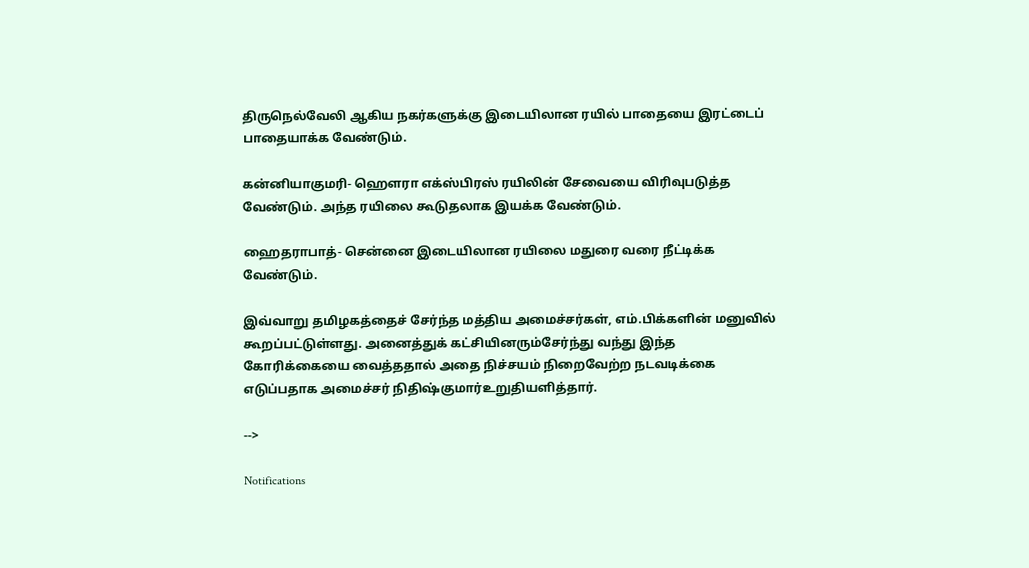திருநெல்வேலி ஆகிய நகர்களுக்கு இடையிலான ரயில் பாதையை இரட்டைப் பாதையாக்க வேண்டும்.

கன்னியாகுமரி- ஹெளரா எக்ஸ்பிரஸ் ரயிலின் சேவையை விரிவுபடுத்த வேண்டும். அந்த ரயிலை கூடுதலாக இயக்க வேண்டும்.

ஹைதராபாத்- சென்னை இடையிலான ரயிலை மதுரை வரை நீட்டிக்க வேண்டும்.

இவ்வாறு தமிழகத்தைச் சேர்ந்த மத்திய அமைச்சர்கள், எம்.பிக்களின் மனுவில் கூறப்பட்டுள்ளது. அனைத்துக் கட்சியினரும்சேர்ந்து வந்து இந்த கோரிக்கையை வைத்ததால் அதை நிச்சயம் நிறைவேற்ற நடவடிக்கை எடுப்பதாக அமைச்சர் நிதிஷ்குமார்உறுதியளித்தார்.

-->

Notifications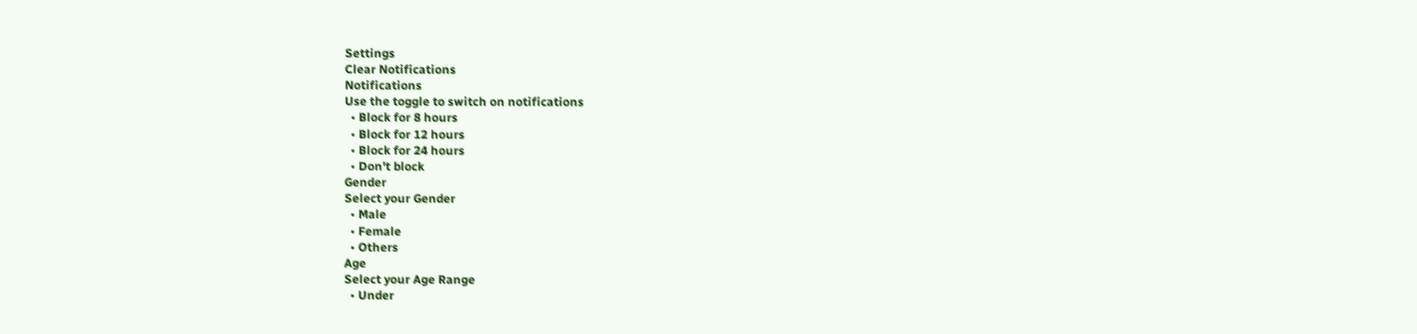Settings
Clear Notifications
Notifications
Use the toggle to switch on notifications
  • Block for 8 hours
  • Block for 12 hours
  • Block for 24 hours
  • Don't block
Gender
Select your Gender
  • Male
  • Female
  • Others
Age
Select your Age Range
  • Under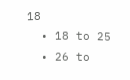18
  • 18 to 25
  • 26 to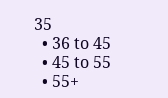35
  • 36 to 45
  • 45 to 55
  • 55+